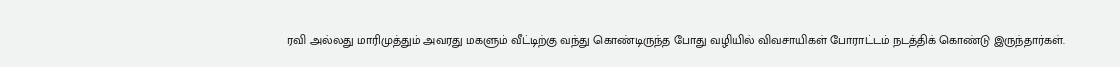ரவி அல்லது மாரிமுத்தும் அவரது மகளும் வீட்டிற்கு வந்து கொண்டிருந்த போது வழியில் விவசாயிகள் போராட்டம் நடத்திக் கொண்டு இருந்தார்கள்.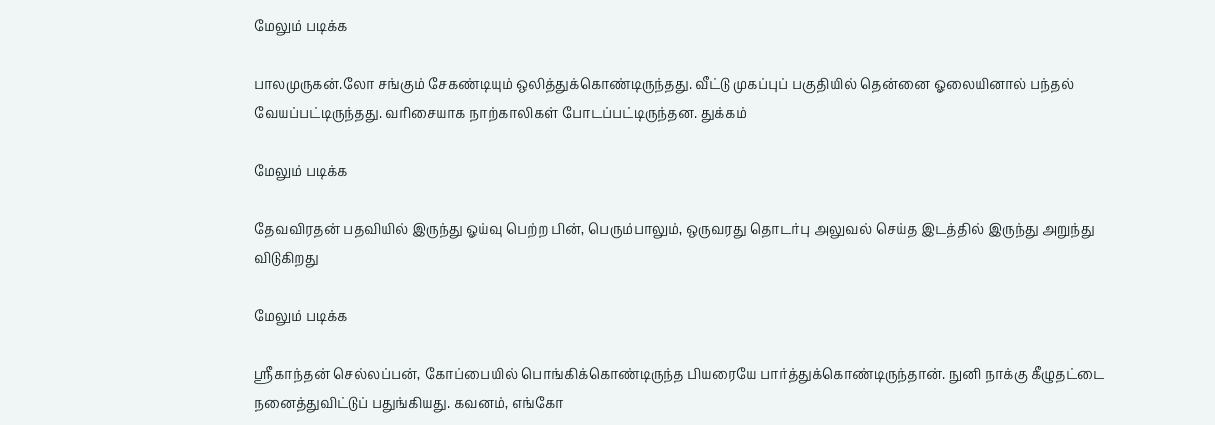மேலும் படிக்க

பாலமுருகன்.லோ சங்கும் சேகண்டியும் ஒலித்துக்கொண்டிருந்தது. வீட்டு முகப்புப் பகுதியில் தென்னை ஓலையினால் பந்தல் வேயப்பட்டிருந்தது. வரிசையாக நாற்காலிகள் போடப்பட்டிருந்தன. துக்கம்

மேலும் படிக்க

தேவவிரதன் பதவியில் இருந்து ஓய்வு பெற்ற பின், பெரும்பாலும், ஒருவரது தொடர்பு அலுவல் செய்த இடத்தில் இருந்து அறுந்து விடுகிறது

மேலும் படிக்க

ஸ்ரீகாந்தன் செல்லப்பன், கோப்பையில் பொங்கிக்கொண்டிருந்த பியரையே பார்த்துக்கொண்டிருந்தான். நுனி நாக்கு கீழுதட்டை நனைத்துவிட்டுப் பதுங்கியது. கவனம், எங்கோ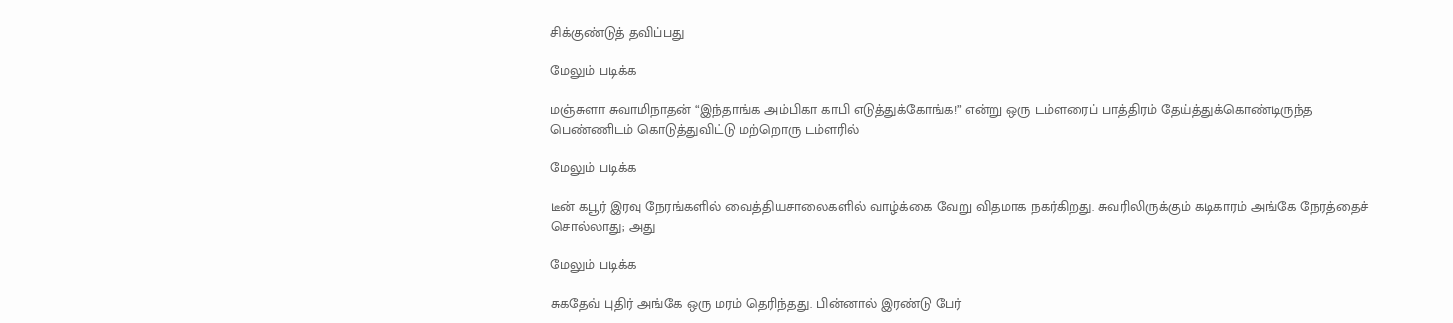சிக்குண்டுத் தவிப்பது

மேலும் படிக்க

மஞ்சுளா சுவாமிநாதன் “இந்தாங்க அம்பிகா காபி எடுத்துக்கோங்க!” என்று ஒரு டம்ளரைப் பாத்திரம் தேய்த்துக்கொண்டிருந்த பெண்ணிடம் கொடுத்துவிட்டு மற்றொரு டம்ளரில்

மேலும் படிக்க

டீன் கபூர் இரவு நேரங்களில் வைத்தியசாலைகளில் வாழ்க்கை வேறு விதமாக நகர்கிறது. சுவரிலிருக்கும் கடிகாரம் அங்கே நேரத்தைச் சொல்லாது; அது

மேலும் படிக்க

சுகதேவ் புதிர் அங்கே ஒரு மரம் தெரிந்தது. பின்னால் இரண்டு பேர்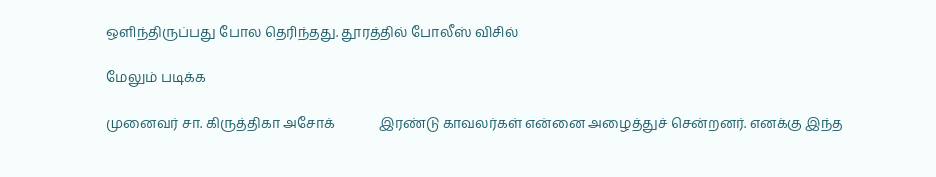ஒளிந்திருப்பது போல தெரிந்தது. தூரத்தில் போலீஸ் விசில்

மேலும் படிக்க

முனைவர் சா. கிருத்திகா அசோக்             இரண்டு காவலர்கள் என்னை அழைத்துச் சென்றனர். எனக்கு இந்த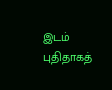இடம் புதிதாகத்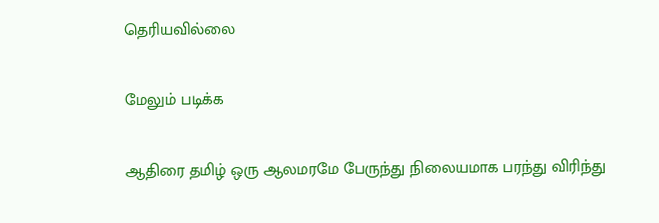தெரியவில்லை

மேலும் படிக்க

ஆதிரை தமிழ் ஒரு ஆலமரமே பேருந்து நிலையமாக பரந்து விரிந்து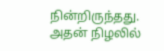நின்றிருந்தது. அதன் நிழலில்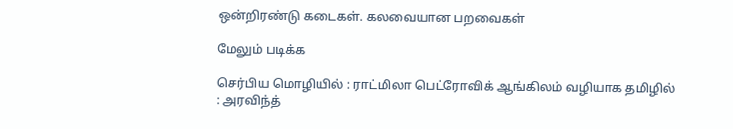ஒன்றிரண்டு கடைகள். கலவையான பறவைகள்

மேலும் படிக்க

செர்பிய மொழியில் : ராட்மிலா பெட்ரோவிக் ஆங்கிலம் வழியாக தமிழில் : அரவிந்த்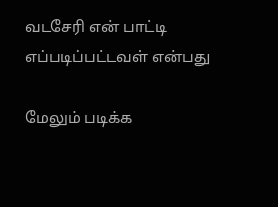வடசேரி என் பாட்டி எப்படிப்பட்டவள் என்பது

மேலும் படிக்க